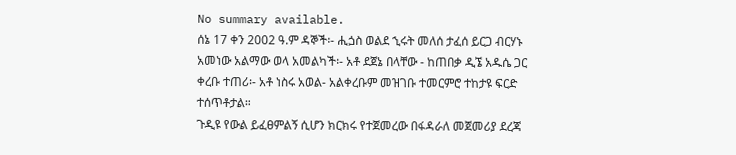No summary available.
ሰኔ 17 ቀን 2002 ዓ.ም ዳኞች፡- ሒጏስ ወልደ ኂሩት መለሰ ታፈሰ ይርጋ ብርሃኑ አመነው አልማው ወላ አመልካች፡- አቶ ደጀኔ በላቸው - ከጠበቃ ዲኜ አዱሴ ጋር ቀረቡ ተጠሪ፡- አቶ ነስሩ አወል- አልቀረቡም መዝገቡ ተመርምሮ ተከታዩ ፍርድ ተሰጥቶታል።
ጉዲዩ የውል ይፈፀምልኝ ሲሆን ክርክሩ የተጀመረው በፋዳራለ መጀመሪያ ደረጃ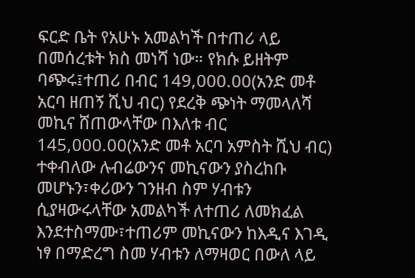ፍርድ ቤት የአሁኑ አመልካች በተጠሪ ላይ በመሰረቱት ክስ መነሻ ነው። የክሱ ይዘትም ባጭሩ፤ተጠሪ በብር 149,000.00(አንድ መቶ አርባ ዘጠኝ ሺህ ብር) የደረቅ ጭነት ማመላለሻ መኪና ሸጠውላቸው በእለቱ ብር 145,000.00(አንድ መቶ አርባ አምስት ሺህ ብር) ተቀብለው ሉብሬውንና መኪናውን ያስረከቡ መሆኑን፣ቀሪውን ገንዘብ ስም ሃብቱን ሲያዛውሩላቸው አመልካች ለተጠሪ ለመክፈል እንደተስማሙ፣ተጠሪም መኪናውን ከእዲና እገዲ ነፃ በማድረግ ስመ ሃብቱን ለማዛወር በውለ ላይ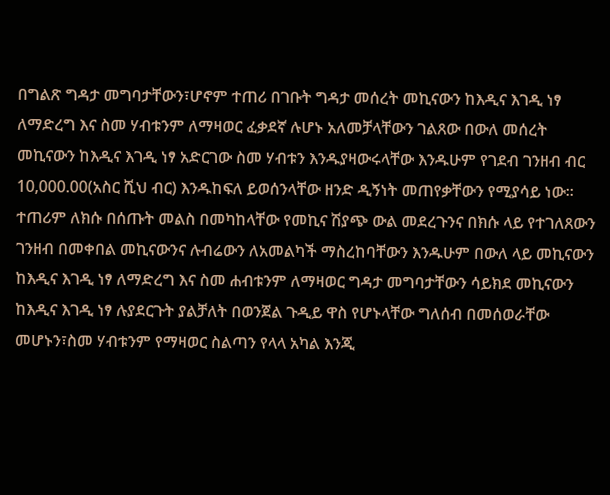በግልጽ ግዳታ መግባታቸውን፣ሆኖም ተጠሪ በገቡት ግዳታ መሰረት መኪናውን ከእዲና እገዲ ነፃ ለማድረግ እና ስመ ሃብቱንም ለማዛወር ፈቃደኛ ሉሆኑ አለመቻላቸውን ገልጸው በውለ መሰረት መኪናውን ከእዲና እገዲ ነፃ አድርገው ስመ ሃብቱን እንዱያዛውሩላቸው እንዱሁም የገደብ ገንዘብ ብር 10,000.00(አስር ሺህ ብር) እንዱከፍለ ይወሰንላቸው ዘንድ ዲኝነት መጠየቃቸውን የሚያሳይ ነው። ተጠሪም ለክሱ በሰጡት መልስ በመካከላቸው የመኪና ሽያጭ ውል መደረጉንና በክሱ ላይ የተገለጸውን ገንዘብ በመቀበል መኪናውንና ሉብሬውን ለአመልካች ማስረከባቸውን እንዱሁም በውለ ላይ መኪናውን ከእዲና እገዲ ነፃ ለማድረግ እና ስመ ሐብቱንም ለማዛወር ግዳታ መግባታቸውን ሳይክደ መኪናውን ከእዲና እገዲ ነፃ ሉያደርጉት ያልቻለት በወንጀል ጉዲይ ዋስ የሆኑላቸው ግለሰብ በመሰወራቸው መሆኑን፣ስመ ሃብቱንም የማዛወር ስልጣን የላላ አካል እንጂ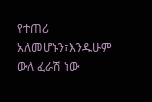የተጠሪ አለመሆኑን፣እንዱሁም ውለ ፈራሽ ነው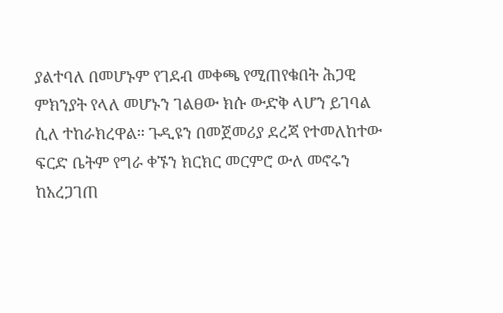ያልተባለ በመሆኑም የገደብ መቀጫ የሚጠየቁበት ሕጋዊ ምክንያት የላለ መሆኑን ገልፀው ክሱ ውድቅ ላሆን ይገባል ሲለ ተከራክረዋል። ጉዲዩን በመጀመሪያ ደረጃ የተመለከተው ፍርድ ቤትም የግራ ቀኙን ክርክር መርምሮ ውለ መኖሩን ከአረጋገጠ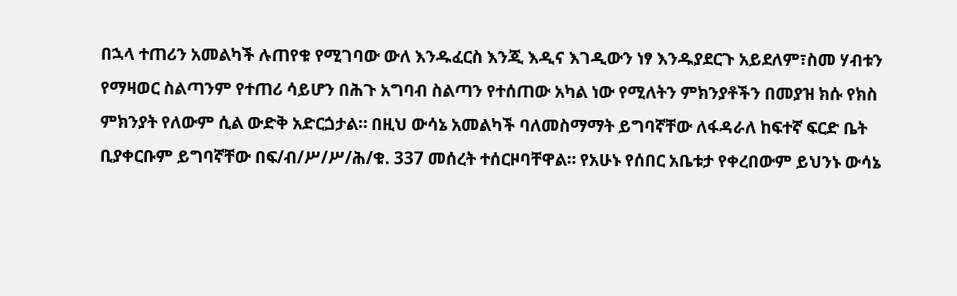በኋላ ተጠሪን አመልካች ሉጠየቁ የሚገባው ውለ እንዱፈርስ እንጂ እዲና እገዲውን ነፃ እንዱያደርጉ አይደለም፣ስመ ሃብቱን የማዛወር ስልጣንም የተጠሪ ሳይሆን በሕጉ አግባብ ስልጣን የተሰጠው አካል ነው የሚለትን ምክንያቶችን በመያዝ ክሱ የክስ ምክንያት የለውም ሲል ውድቅ አድርጏታል። በዚህ ውሳኔ አመልካች ባለመስማማት ይግባኛቸው ለፋዳራለ ከፍተኛ ፍርድ ቤት ቢያቀርቡም ይግባኛቸው በፍ/ብ/ሥ/ሥ/ሕ/ቁ. 337 መሰረት ተሰርዞባቸዋል። የአሁኑ የሰበር አቤቱታ የቀረበውም ይህንኑ ውሳኔ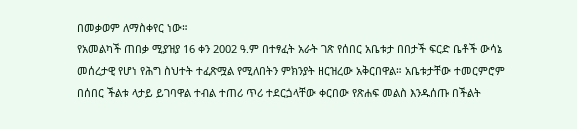በመቃወም ለማስቀየር ነው።
የአመልካች ጠበቃ ሚያዝያ 16 ቀን 2002 ዓ.ም በተፃፈት አራት ገጽ የሰበር አቤቱታ በበታች ፍርድ ቤቶች ውሳኔ መሰረታዊ የሆነ የሕግ ስህተት ተፈጽሟል የሚለበትን ምክንያት ዘርዝረው አቅርበዋል። አቤቱታቸው ተመርምሮም በሰበር ችልቱ ላታይ ይገባዋል ተብል ተጠሪ ጥሪ ተደርጏላቸው ቀርበው የጽሐፍ መልስ እንዱሰጡ በችልት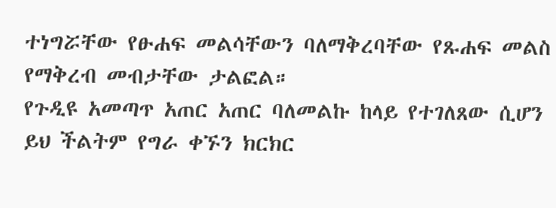ተነግሯቸው የፁሐፍ መልሳቸውን ባለማቅረባቸው የጹሐፍ መልስ የማቅረብ መብታቸው ታልፎል።
የጉዲዩ አመጣጥ አጠር አጠር ባለመልኩ ከላይ የተገለጸው ሲሆን ይህ ችልትም የግራ ቀኙን ክርክር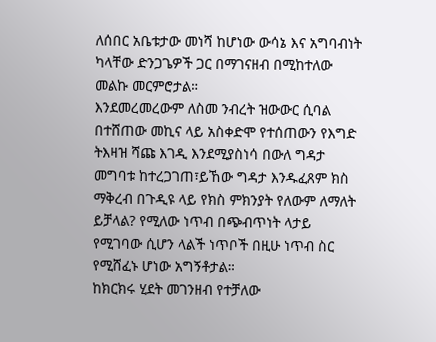ለሰበር አቤቱታው መነሻ ከሆነው ውሳኔ እና አግባብነት ካላቸው ድንጋጌዎች ጋር በማገናዘብ በሚከተለው መልኩ መርምሮታል።
እንደመረመረውም ለስመ ንብረት ዝውውር ሲባል በተሸጠው መኪና ላይ አስቀድሞ የተሰጠውን የእግድ ትእዛዝ ሻጩ እገዲ እንደሚያስነሳ በውለ ግዳታ መግባቱ ከተረጋገጠ፣ይኸው ግዳታ እንዱፈጸም ክስ ማቅረብ በጉዲዩ ላይ የክስ ምክንያት የለውም ለማለት ይቻላል? የሚለው ነጥብ በጭብጥነት ላታይ የሚገባው ሲሆን ላልች ነጥቦች በዚሁ ነጥብ ስር የሚሸፈኑ ሆነው አግኝቶታል።
ከክርክሩ ሂደት መገንዘብ የተቻለው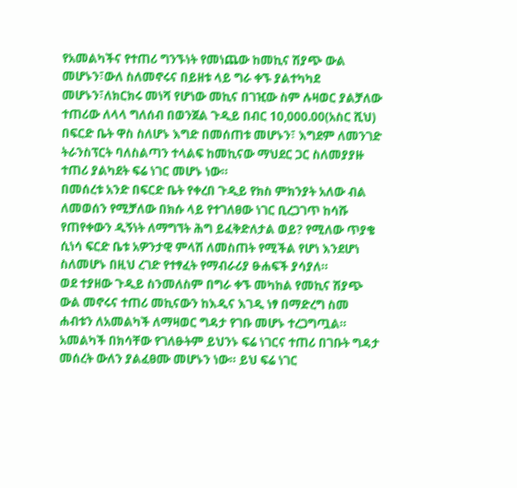የአመልካችና የተጠሪ ግንኙነት የመነጨው ከመኪና ሽያጭ ውል መሆኑን፣ውለ ስለመኖሩና በይዘቱ ላይ ግራ ቀኙ ያልተካካደ መሆኑን፣ለክርክሩ መነሻ የሆነው መኪና በገዢው ስም ሉዛወር ያልቻለው ተጠሪው ለላላ ግለሰብ በወንጀል ጉዲይ በብር 10,000.00(አስር ሺህ) በፍርድ ቤት ዋስ ስለሆኑ እግድ በመሰጠቱ መሆኑን፣ እግደም ለመንገድ ትራንስፕርት ባለስልጣን ተላልፍ ከመኪናው ማህደር ጋር ስለመያያዙ ተጠሪ ያልካደት ፍሬ ነገር መሆኑ ነው።
በመሰረቱ አንድ በፍርድ ቤት የቀረበ ጉዲይ የክስ ምክንያት አለው ብል ለመወሰን የሚቻለው በክሱ ላይ የተገለፀው ነገር ቢረጋገጥ ከሳሹ የጠየቀውን ዲኝነት ለማግኘት ሕግ ይፈቅድለታል ወይ? የሚለው ጥያቄ ሲነሳ ፍርድ ቤቱ አዎንታዊ ምላሽ ለመስጠት የሚችል የሆነ እንደሆነ ስለመሆኑ በዚህ ረገድ የተፃፈት የማብራሪያ ፁሐፍች ያሳያለ።
ወደ ተያዘው ጉዲይ ስንመለስም በግራ ቀኙ መካከል የመኪና ሽያጭ ውል መኖሩና ተጠሪ መኪናውን ከእዲና እገዲ ነፃ በማድረግ ስመ ሐብቱን ለአመልካች ለማዛወር ግዳታ የገቡ መሆኑ ተረጋግጧል። አመልካች በክሳቸው የገለፁትም ይህንኑ ፍሬ ነገርና ተጠሪ በገቡት ግዳታ መሰረት ውለን ያልፈፀሙ መሆኑን ነው። ይህ ፍሬ ነገር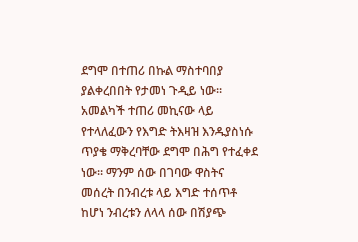ደግሞ በተጠሪ በኩል ማስተባበያ ያልቀረበበት የታመነ ጉዲይ ነው። አመልካች ተጠሪ መኪናው ላይ የተላለፈውን የእግድ ትእዛዝ እንዱያስነሱ ጥያቄ ማቅረባቸው ደግሞ በሕግ የተፈቀደ ነው። ማንም ሰው በገባው ዋስትና መሰረት በንብረቱ ላይ እግድ ተሰጥቶ ከሆነ ንብረቱን ለላላ ሰው በሽያጭ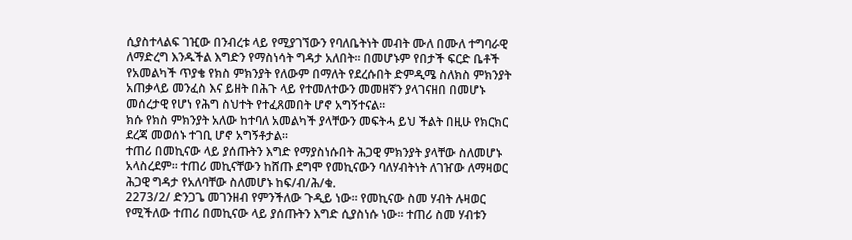ሲያስተላልፍ ገዢው በንብረቱ ላይ የሚያገኘውን የባለቤትነት መብት ሙለ በሙለ ተግባራዊ ለማድረግ እንዱችል እግድን የማስነሳት ግዳታ አለበት። በመሆኑም የበታች ፍርድ ቤቶች የአመልካች ጥያቄ የክስ ምክንያት የለውም በማለት የደረሱበት ድምዲሜ ስለክስ ምክንያት አጠቃላይ መንፈስ እና ይዘት በሕጉ ላይ የተመለተውን መመዘኛን ያላገናዘበ በመሆኑ መሰረታዊ የሆነ የሕግ ስህተት የተፈጸመበት ሆኖ አግኝተናል።
ክሱ የክስ ምክንያት አለው ከተባለ አመልካች ያላቸውን መፍትሓ ይህ ችልት በዚሁ የክርክር ደረጃ መወሰኑ ተገቢ ሆኖ አግኝቶታል።
ተጠሪ በመኪናው ላይ ያሰጡትን እግድ የማያስነሱበት ሕጋዊ ምክንያት ያላቸው ስለመሆኑ አላስረደም። ተጠሪ መኪናቸውን ከሸጡ ደግሞ የመኪናውን ባለሃብትነት ለገዠው ለማዛወር ሕጋዊ ግዳታ የአለባቸው ስለመሆኑ ከፍ/ብ/ሕ/ቁ.
2273/2/ ድንጋጌ መገንዘብ የምንችለው ጉዲይ ነው። የመኪናው ስመ ሃብት ሉዛወር የሚችለው ተጠሪ በመኪናው ላይ ያሰጡትን እግድ ሲያስነሱ ነው። ተጠሪ ስመ ሃብቱን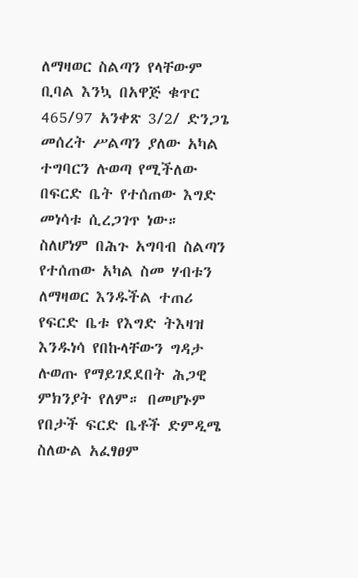ለማዛወር ስልጣን የላቸውም ቢባል እንኳ በአዋጅ ቁጥር 465/97 አንቀጽ 3/2/ ድንጋጌ መሰረት ሥልጣን ያለው አካል ተግባርን ሉወጣ የሚችለው በፍርድ ቤት የተሰጠው እግድ መነሳቱ ሲረጋገጥ ነው። ስለሆነም በሕጉ አግባብ ስልጣን የተሰጠው አካል ስመ ሃብቱን ለማዛወር እንዱችል ተጠሪ የፍርድ ቤቱ የእግድ ትእዛዝ እንዱነሳ የበኩላቸውን ግዳታ ሉወጡ የማይገደደበት ሕጋዊ ምክንያት የለም። በመሆኑም የበታች ፍርድ ቤቶች ድምዲሜ ስለውል አፈፃፀም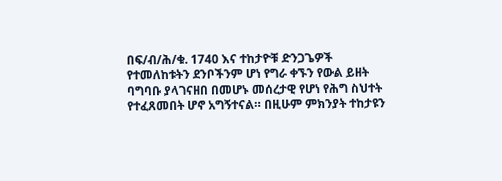በፍ/ብ/ሕ/ቁ. 1740 እና ተከታዮቹ ድንጋጌዎች የተመለከቱትን ደንቦችንም ሆነ የግራ ቀኙን የውል ይዘት ባግባቡ ያላገናዘበ በመሆኑ መሰረታዊ የሆነ የሕግ ስህተት የተፈጸመበት ሆኖ አግኝተናል። በዚሁም ምክንያት ተከታዩን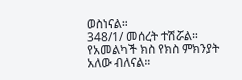ወስነናል።
348/1/ መሰረት ተሽሯል።
የአመልካች ክስ የክስ ምክንያት አለው ብለናል።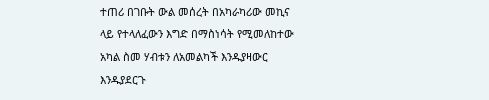ተጠሪ በገቡት ውል መሰረት በአካራካሪው መኪና ላይ የተላለፈውን እግድ በማስነሳት የሚመለከተው አካል ስመ ሃብቱን ለአመልካች እንዱያዛውር እንዱያደርጉ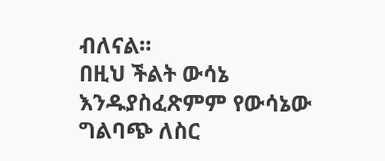ብለናል።
በዚህ ችልት ውሳኔ እንዱያስፈጽምም የውሳኔው ግልባጭ ለስር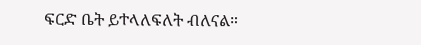ፍርድ ቤት ይተላለፍለት ብለናል።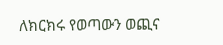ለክርክሩ የወጣውን ወጪና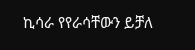ኪሳራ የየራሳቸውን ይቻለ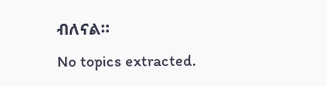ብለናል።
No topics extracted.